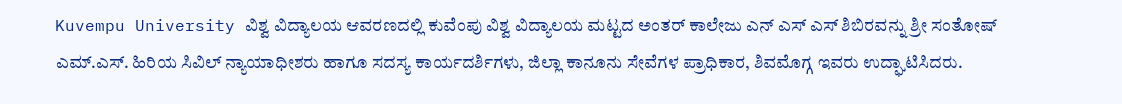Kuvempu University ವಿಶ್ವ ವಿದ್ಯಾಲಯ ಆವರಣದಲ್ಲಿ ಕುವೆಂಪು ವಿಶ್ವ ವಿದ್ಯಾಲಯ ಮಟ್ಟದ ಅಂತರ್ ಕಾಲೇಜು ಎನ್ ಎಸ್ ಎಸ್ ಶಿಬಿರವನ್ನು ಶ್ರೀ ಸಂತೋಷ್ ಎಮ್.ಎಸ್. ಹಿರಿಯ ಸಿವಿಲ್ ನ್ಯಾಯಾಧೀಶರು ಹಾಗೂ ಸದಸ್ಯ ಕಾರ್ಯದರ್ಶಿಗಳು, ಜಿಲ್ಲಾ ಕಾನೂನು ಸೇವೆಗಳ ಪ್ರಾಧಿಕಾರ, ಶಿವಮೊಗ್ಗ ಇವರು ಉದ್ಘಾಟಿಸಿದರು.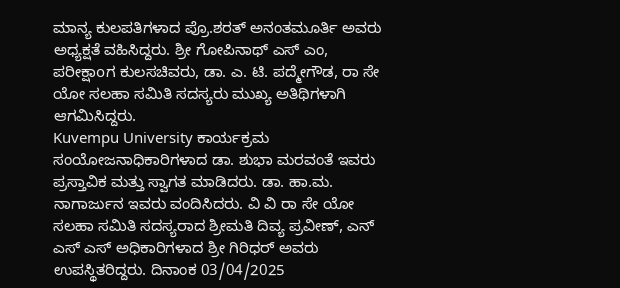ಮಾನ್ಯ ಕುಲಪತಿಗಳಾದ ಪ್ರೊ.ಶರತ್ ಅನಂತಮೂರ್ತಿ ಅವರು ಅಧ್ಯಕ್ಷತೆ ವಹಿಸಿದ್ದರು. ಶ್ರೀ ಗೋಪಿನಾಥ್ ಎಸ್ ಎಂ, ಪರೀಕ್ಷಾoಗ ಕುಲಸಚಿವರು, ಡಾ. ಎ. ಟಿ. ಪದ್ಮೇಗೌಡ, ರಾ ಸೇ ಯೋ ಸಲಹಾ ಸಮಿತಿ ಸದಸ್ಯರು ಮುಖ್ಯ ಅತಿಥಿಗಳಾಗಿ ಆಗಮಿಸಿದ್ದರು.
Kuvempu University ಕಾರ್ಯಕ್ರಮ ಸಂಯೋಜನಾಧಿಕಾರಿಗಳಾದ ಡಾ. ಶುಭಾ ಮರವಂತೆ ಇವರು ಪ್ರಸ್ತಾವಿಕ ಮತ್ತು ಸ್ವಾಗತ ಮಾಡಿದರು. ಡಾ. ಹಾ.ಮ. ನಾಗಾರ್ಜುನ ಇವರು ವಂದಿಸಿದರು. ವಿ ವಿ ರಾ ಸೇ ಯೋ ಸಲಹಾ ಸಮಿತಿ ಸದಸ್ಯರಾದ ಶ್ರೀಮತಿ ದಿವ್ಯ ಪ್ರವೀಣ್, ಎನ್ ಎಸ್ ಎಸ್ ಅಧಿಕಾರಿಗಳಾದ ಶ್ರೀ ಗಿರಿಧರ್ ಅವರು ಉಪಸ್ಥಿತರಿದ್ದರು. ದಿನಾಂಕ 03/04/2025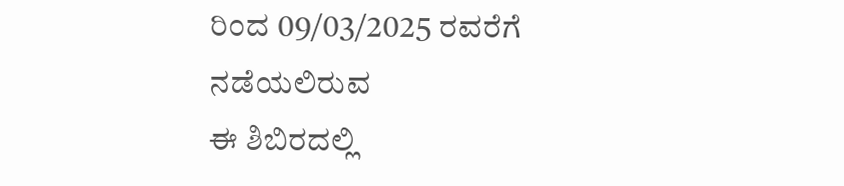ರಿಂದ 09/03/2025 ರವರೆಗೆ ನಡೆಯಲಿರುವ
ಈ ಶಿಬಿರದಲ್ಲಿ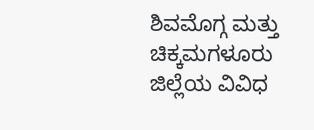ಶಿವಮೊಗ್ಗ ಮತ್ತು ಚಿಕ್ಕಮಗಳೂರು ಜಿಲ್ಲೆಯ ವಿವಿಧ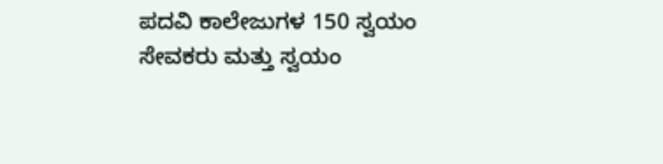ಪದವಿ ಕಾಲೇಜುಗಳ 150 ಸ್ವಯಂ ಸೇವಕರು ಮತ್ತು ಸ್ವಯಂ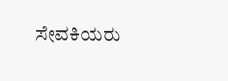ಸೇವಕಿಯರು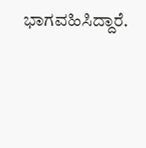ಭಾಗವಹಿಸಿದ್ದಾರೆ.